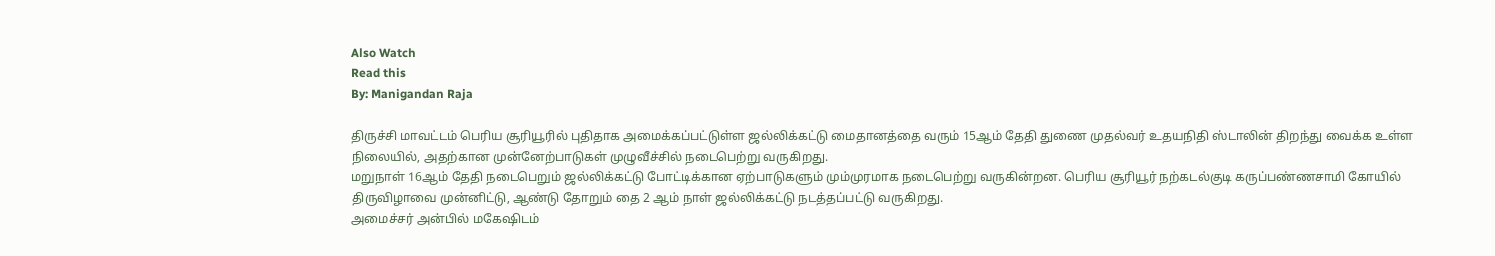Also Watch
Read this
By: Manigandan Raja

திருச்சி மாவட்டம் பெரிய சூரியூரில் புதிதாக அமைக்கப்பட்டுள்ள ஜல்லிக்கட்டு மைதானத்தை வரும் 15ஆம் தேதி துணை முதல்வர் உதயநிதி ஸ்டாலின் திறந்து வைக்க உள்ள நிலையில், அதற்கான முன்னேற்பாடுகள் முழுவீச்சில் நடைபெற்று வருகிறது.
மறுநாள் 16ஆம் தேதி நடைபெறும் ஜல்லிக்கட்டு போட்டிக்கான ஏற்பாடுகளும் மும்முரமாக நடைபெற்று வருகின்றன. பெரிய சூரியூர் நற்கடல்குடி கருப்பண்ணசாமி கோயில் திருவிழாவை முன்னிட்டு, ஆண்டு தோறும் தை 2 ஆம் நாள் ஜல்லிக்கட்டு நடத்தப்பட்டு வருகிறது.
அமைச்சர் அன்பில் மகேஷிடம்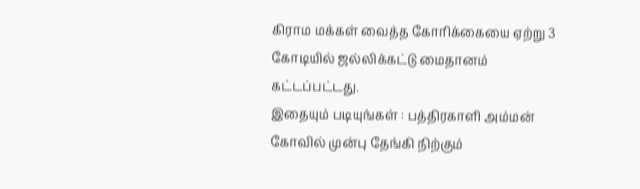கிராம மக்கள் வைத்த கோரிக்கையை ஏற்று 3 கோடியில் ஜல்லிக்கட்டு மைதானம் கட்டப்பட்டது.
இதையும் படியுங்கள் : பத்திரகாளி அம்மன் கோவில் முன்பு தேங்கி நிற்கும்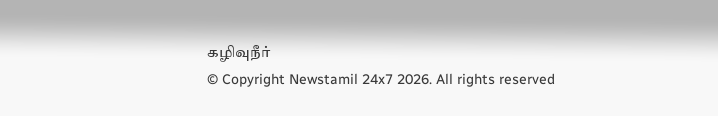கழிவுநீர்
© Copyright Newstamil 24x7 2026. All rights reserved